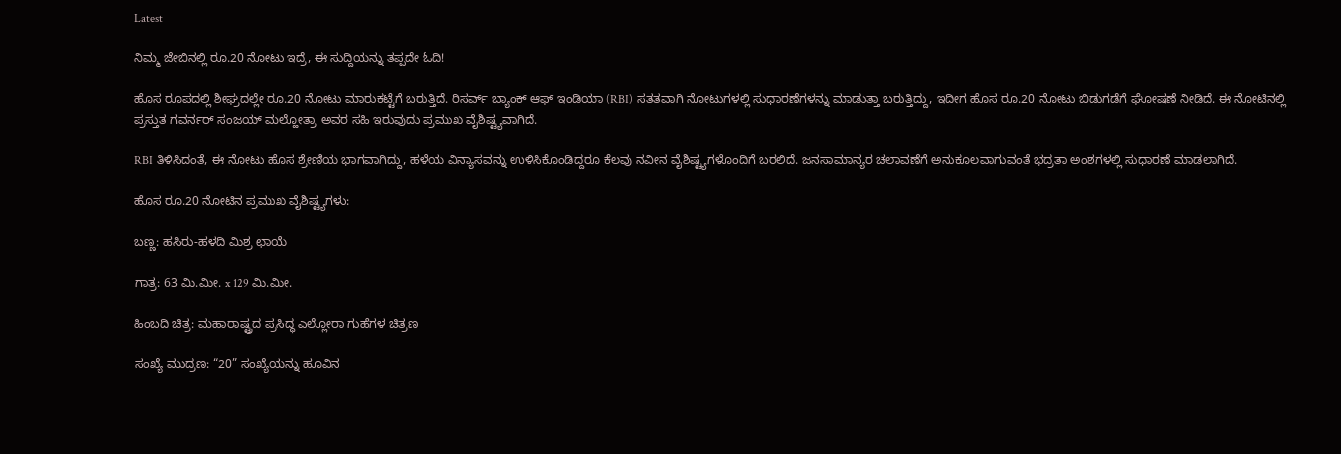Latest

ನಿಮ್ಮ ಜೇಬಿನಲ್ಲಿ ರೂ.20 ನೋಟು ಇದ್ರೆ, ಈ ಸುದ್ದಿಯನ್ನು ತಪ್ಪದೇ ಓದಿ!

ಹೊಸ ರೂಪದಲ್ಲಿ ಶೀಘ್ರದಲ್ಲೇ ರೂ.20 ನೋಟು ಮಾರುಕಟ್ಟೆಗೆ ಬರುತ್ತಿದೆ. ರಿಸರ್ವ್ ಬ್ಯಾಂಕ್ ಆಫ್ ಇಂಡಿಯಾ (RBI) ಸತತವಾಗಿ ನೋಟುಗಳಲ್ಲಿ ಸುಧಾರಣೆಗಳನ್ನು ಮಾಡುತ್ತಾ ಬರುತ್ತಿದ್ದು, ಇದೀಗ ಹೊಸ ರೂ.20 ನೋಟು ಬಿಡುಗಡೆಗೆ ಘೋಷಣೆ ನೀಡಿದೆ. ಈ ನೋಟಿನಲ್ಲಿ ಪ್ರಸ್ತುತ ಗವರ್ನರ್ ಸಂಜಯ್ ಮಲ್ಹೋತ್ರಾ ಅವರ ಸಹಿ ಇರುವುದು ಪ್ರಮುಖ ವೈಶಿಷ್ಟ್ಯವಾಗಿದೆ.

RBI ತಿಳಿಸಿದಂತೆ, ಈ ನೋಟು ಹೊಸ ಶ್ರೇಣಿಯ ಭಾಗವಾಗಿದ್ದು, ಹಳೆಯ ವಿನ್ಯಾಸವನ್ನು ಉಳಿಸಿಕೊಂಡಿದ್ದರೂ ಕೆಲವು ನವೀನ ವೈಶಿಷ್ಟ್ಯಗಳೊಂದಿಗೆ ಬರಲಿದೆ. ಜನಸಾಮಾನ್ಯರ ಚಲಾವಣೆಗೆ ಅನುಕೂಲವಾಗುವಂತೆ ಭದ್ರತಾ ಅಂಶಗಳಲ್ಲಿ ಸುಧಾರಣೆ ಮಾಡಲಾಗಿದೆ.

ಹೊಸ ರೂ.20 ನೋಟಿನ ಪ್ರಮುಖ ವೈಶಿಷ್ಟ್ಯಗಳು:

ಬಣ್ಣ: ಹಸಿರು-ಹಳದಿ ಮಿಶ್ರ ಛಾಯೆ

ಗಾತ್ರ: 63 ಮಿ.ಮೀ. x 129 ಮಿ.ಮೀ.

ಹಿಂಬದಿ ಚಿತ್ರ: ಮಹಾರಾಷ್ಟ್ರದ ಪ್ರಸಿದ್ಧ ಎಲ್ಲೋರಾ ಗುಹೆಗಳ ಚಿತ್ರಣ

ಸಂಖ್ಯೆ ಮುದ್ರಣ: “20” ಸಂಖ್ಯೆಯನ್ನು ಹೂವಿನ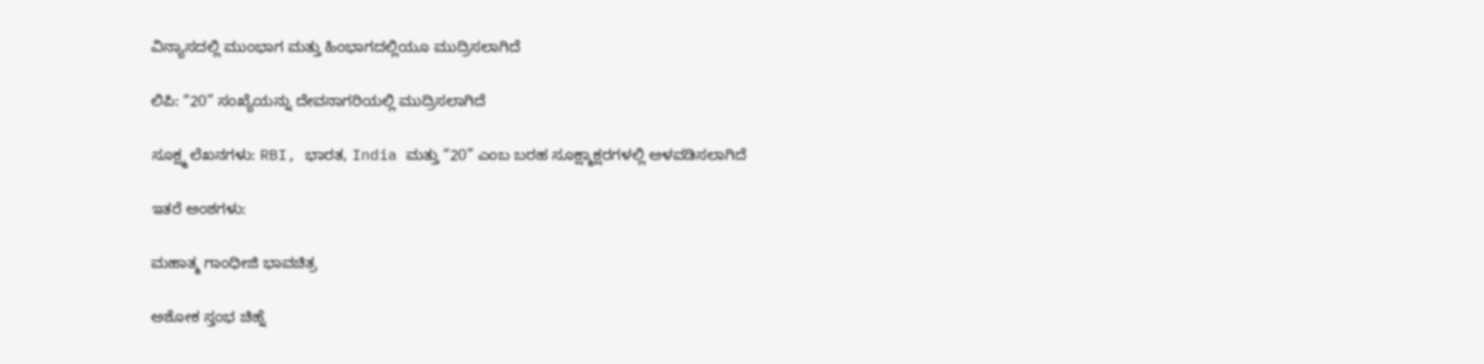ವಿನ್ಯಾಸದಲ್ಲಿ ಮುಂಭಾಗ ಮತ್ತು ಹಿಂಭಾಗದಲ್ಲಿಯೂ ಮುದ್ರಿಸಲಾಗಿದೆ

ಲಿಪಿ: “20” ಸಂಖ್ಯೆಯನ್ನು ದೇವನಾಗರಿಯಲ್ಲಿ ಮುದ್ರಿಸಲಾಗಿದೆ

ಸೂಕ್ಷ್ಮ ಲೆಖನಗಳು: RBI, ಭಾರತ, India ಮತ್ತು “20” ಎಂಬ ಬರಹ ಸೂಕ್ಷ್ಮಾಕ್ಷರಗಳಲ್ಲಿ ಅಳವಡಿಸಲಾಗಿದೆ

ಇತರೆ ಅಂಶಗಳು:

ಮಹಾತ್ಮ ಗಾಂಧೀಜಿ ಭಾವಚಿತ್ರ

ಅಶೋಕ ಸ್ತಂಭ ಚಿಹ್ನೆ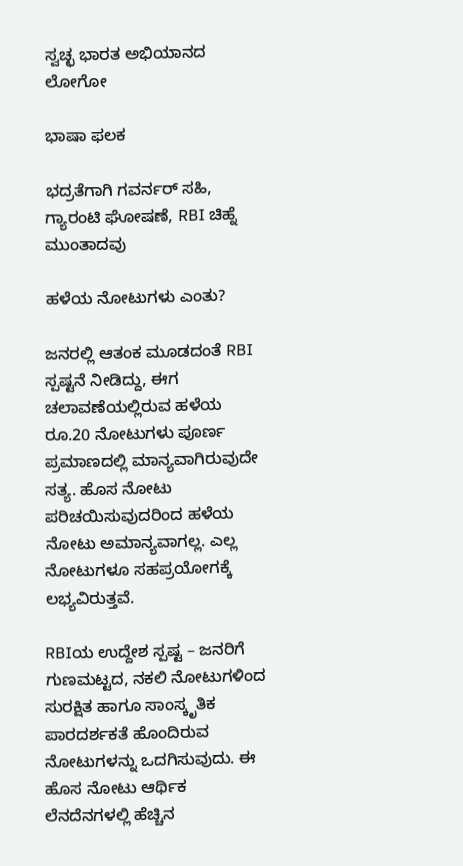ಸ್ವಚ್ಛ ಭಾರತ ಅಭಿಯಾನದ ಲೋಗೋ

ಭಾಷಾ ಫಲಕ

ಭದ್ರತೆಗಾಗಿ ಗವರ್ನರ್ ಸಹಿ, ಗ್ಯಾರಂಟಿ ಘೋಷಣೆ, RBI ಚಿಹ್ನೆ ಮುಂತಾದವು

ಹಳೆಯ ನೋಟುಗಳು ಎಂತು?

ಜನರಲ್ಲಿ ಆತಂಕ ಮೂಡದಂತೆ RBI ಸ್ಪಷ್ಟನೆ ನೀಡಿದ್ದು, ಈಗ ಚಲಾವಣೆಯಲ್ಲಿರುವ ಹಳೆಯ ರೂ.20 ನೋಟುಗಳು ಪೂರ್ಣ ಪ್ರಮಾಣದಲ್ಲಿ ಮಾನ್ಯವಾಗಿರುವುದೇ ಸತ್ಯ. ಹೊಸ ನೋಟು ಪರಿಚಯಿಸುವುದರಿಂದ ಹಳೆಯ ನೋಟು ಅಮಾನ್ಯವಾಗಲ್ಲ. ಎಲ್ಲ ನೋಟುಗಳೂ ಸಹಪ್ರಯೋಗಕ್ಕೆ ಲಭ್ಯವಿರುತ್ತವೆ.

RBIಯ ಉದ್ದೇಶ ಸ್ಪಷ್ಟ – ಜನರಿಗೆ ಗುಣಮಟ್ಟದ, ನಕಲಿ ನೋಟುಗಳಿಂದ ಸುರಕ್ಷಿತ ಹಾಗೂ ಸಾಂಸ್ಕೃತಿಕ ಪಾರದರ್ಶಕತೆ ಹೊಂದಿರುವ ನೋಟುಗಳನ್ನು ಒದಗಿಸುವುದು. ಈ ಹೊಸ ನೋಟು ಆರ್ಥಿಕ ಲೆನದೆನಗಳಲ್ಲಿ ಹೆಚ್ಚಿನ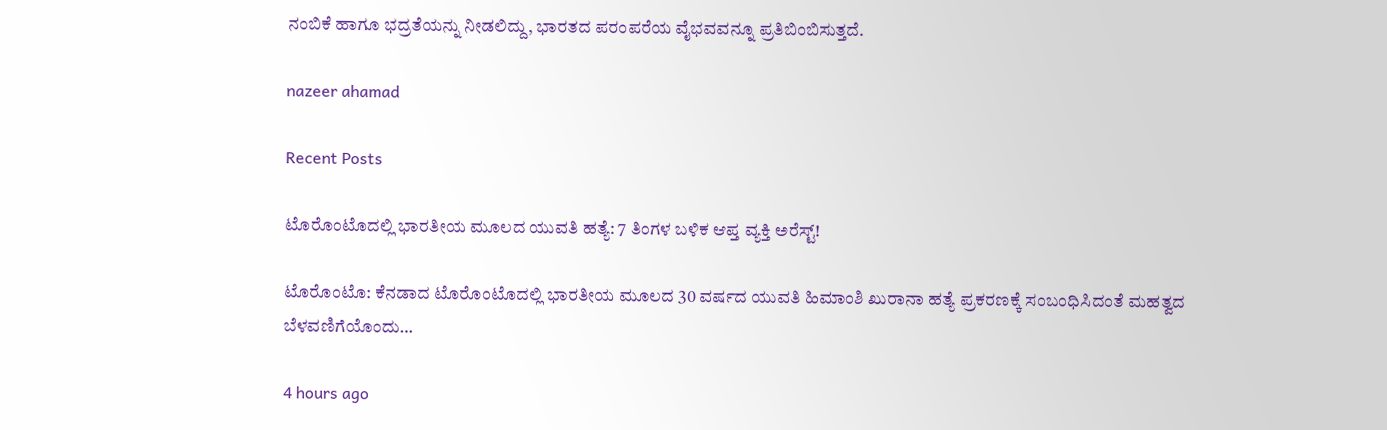ನಂಬಿಕೆ ಹಾಗೂ ಭದ್ರತೆಯನ್ನು ನೀಡಲಿದ್ದು, ಭಾರತದ ಪರಂಪರೆಯ ವೈಭವವನ್ನೂ ಪ್ರತಿಬಿಂಬಿಸುತ್ತದೆ.

nazeer ahamad

Recent Posts

ಟೊರೊಂಟೊದಲ್ಲಿ ಭಾರತೀಯ ಮೂಲದ ಯುವತಿ ಹತ್ಯೆ: 7 ತಿಂಗಳ ಬಳಿಕ ಆಪ್ತ ವ್ಯಕ್ತಿ ಅರೆಸ್ಟ್‌!

ಟೊರೊಂಟೊ: ಕೆನಡಾದ ಟೊರೊಂಟೊದಲ್ಲಿ ಭಾರತೀಯ ಮೂಲದ 30 ವರ್ಷದ ಯುವತಿ ಹಿಮಾಂಶಿ ಖುರಾನಾ ಹತ್ಯೆ ಪ್ರಕರಣಕ್ಕೆ ಸಂಬಂಧಿಸಿದಂತೆ ಮಹತ್ವದ ಬೆಳವಣಿಗೆಯೊಂದು…

4 hours ago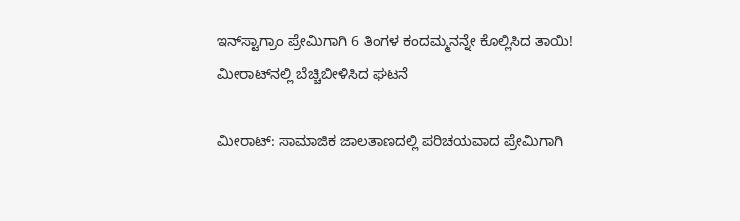ಇನ್‌ಸ್ಟಾಗ್ರಾಂ ಪ್ರೇಮಿಗಾಗಿ 6 ತಿಂಗಳ ಕಂದಮ್ಮನನ್ನೇ ಕೊಲ್ಲಿಸಿದ ತಾಯಿ! ಮೀರಾಟ್‌ನಲ್ಲಿ ಬೆಚ್ಚಿಬೀಳಿಸಿದ ಘಟನೆ

ಮೀರಾಟ್: ಸಾಮಾಜಿಕ ಜಾಲತಾಣದಲ್ಲಿ ಪರಿಚಯವಾದ ಪ್ರೇಮಿಗಾಗಿ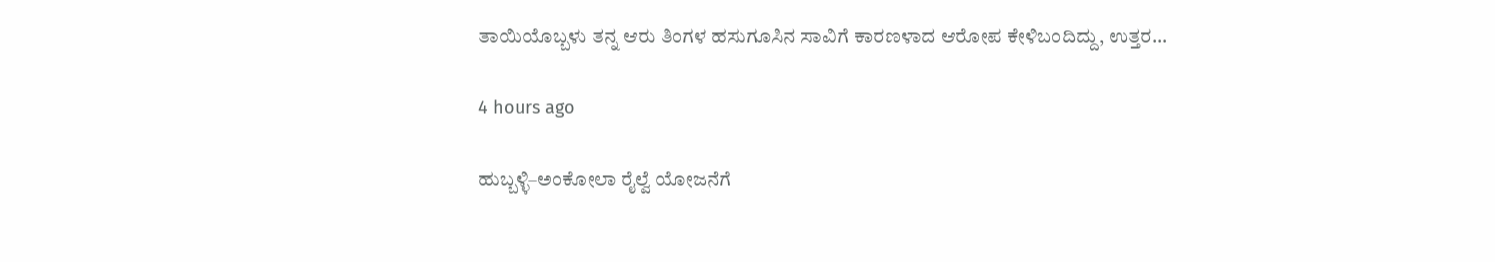ತಾಯಿಯೊಬ್ಬಳು ತನ್ನ ಆರು ತಿಂಗಳ ಹಸುಗೂಸಿನ ಸಾವಿಗೆ ಕಾರಣಳಾದ ಆರೋಪ ಕೇಳಿಬಂದಿದ್ದು, ಉತ್ತರ…

4 hours ago

ಹುಬ್ಬಳ್ಳಿ–ಅಂಕೋಲಾ ರೈಲ್ವೆ ಯೋಜನೆಗೆ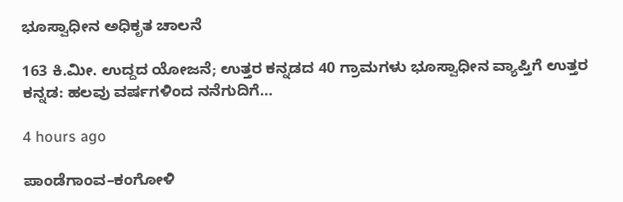ಭೂಸ್ವಾಧೀನ ಅಧಿಕೃತ ಚಾಲನೆ

163 ಕಿ.ಮೀ. ಉದ್ದದ ಯೋಜನೆ; ಉತ್ತರ ಕನ್ನಡದ 40 ಗ್ರಾಮಗಳು ಭೂಸ್ವಾಧೀನ ವ್ಯಾಪ್ತಿಗೆ ಉತ್ತರ ಕನ್ನಡ: ಹಲವು ವರ್ಷಗಳಿಂದ ನನೆಗುದಿಗೆ…

4 hours ago

ಪಾಂಡೆಗಾಂವ–ಕಂಗೋಳಿ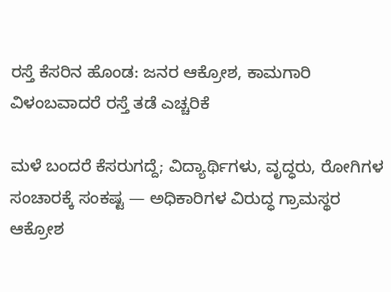ರಸ್ತೆ ಕೆಸರಿನ ಹೊಂಡ: ಜನರ ಆಕ್ರೋಶ, ಕಾಮಗಾರಿ ವಿಳಂಬವಾದರೆ ರಸ್ತೆ ತಡೆ ಎಚ್ಚರಿಕೆ

ಮಳೆ ಬಂದರೆ ಕೆಸರುಗದ್ದೆ; ವಿದ್ಯಾರ್ಥಿಗಳು, ವೃದ್ಧರು, ರೋಗಿಗಳ ಸಂಚಾರಕ್ಕೆ ಸಂಕಷ್ಟ — ಅಧಿಕಾರಿಗಳ ವಿರುದ್ಧ ಗ್ರಾಮಸ್ಥರ ಆಕ್ರೋಶ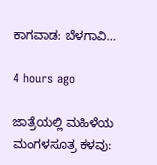ಕಾಗವಾಡ: ಬೆಳಗಾವಿ…

4 hours ago

ಜಾತ್ರೆಯಲ್ಲಿ ಮಹಿಳೆಯ ಮಂಗಳಸೂತ್ರ ಕಳವು: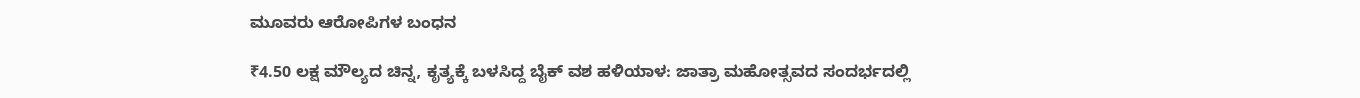ಮೂವರು ಆರೋಪಿಗಳ ಬಂಧನ

₹4.50 ಲಕ್ಷ ಮೌಲ್ಯದ ಚಿನ್ನ, ಕೃತ್ಯಕ್ಕೆ ಬಳಸಿದ್ದ ಬೈಕ್ ವಶ ಹಳಿಯಾಳ: ಜಾತ್ರಾ ಮಹೋತ್ಸವದ ಸಂದರ್ಭದಲ್ಲಿ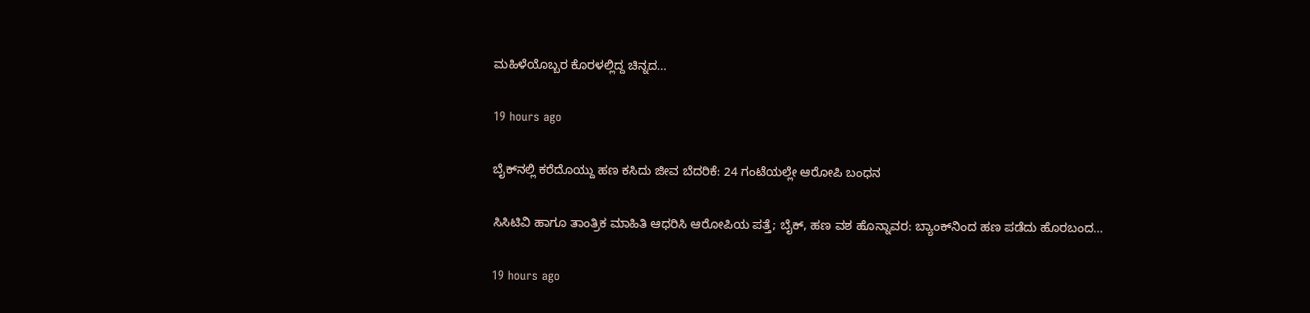ಮಹಿಳೆಯೊಬ್ಬರ ಕೊರಳಲ್ಲಿದ್ದ ಚಿನ್ನದ…

19 hours ago

ಬೈಕ್‌ನಲ್ಲಿ ಕರೆದೊಯ್ದು ಹಣ ಕಸಿದು ಜೀವ ಬೆದರಿಕೆ: 24 ಗಂಟೆಯಲ್ಲೇ ಆರೋಪಿ ಬಂಧನ

ಸಿಸಿಟಿವಿ ಹಾಗೂ ತಾಂತ್ರಿಕ ಮಾಹಿತಿ ಆಧರಿಸಿ ಆರೋಪಿಯ ಪತ್ತೆ; ಬೈಕ್, ಹಣ ವಶ ಹೊನ್ನಾವರ: ಬ್ಯಾಂಕ್‌ನಿಂದ ಹಣ ಪಡೆದು ಹೊರಬಂದ…

19 hours ago